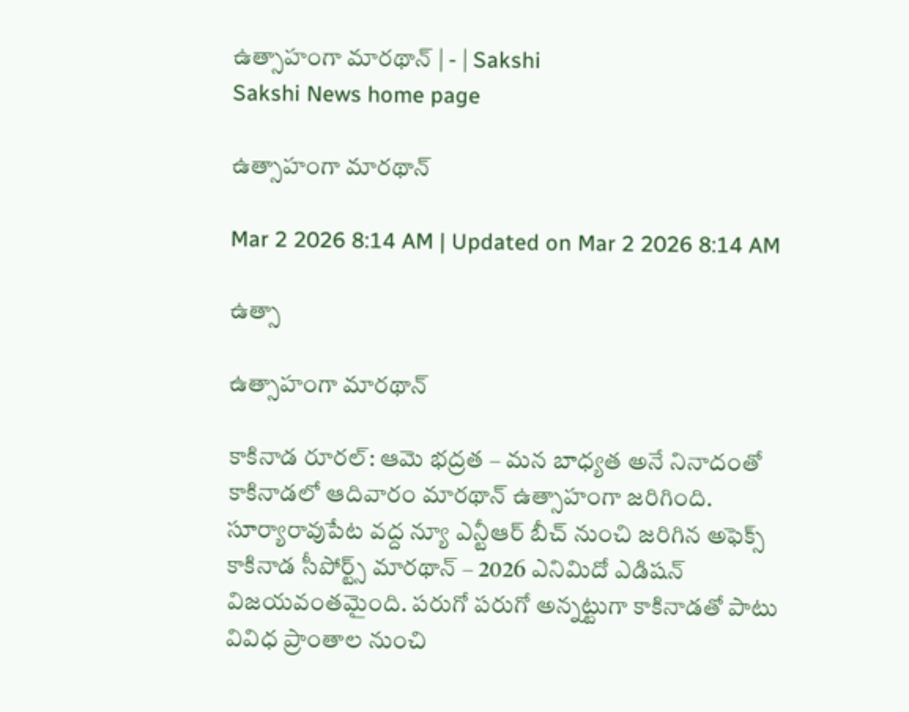ఉత్సాహంగా మారథాన్‌ | - | Sakshi
Sakshi News home page

ఉత్సాహంగా మారథాన్‌

Mar 2 2026 8:14 AM | Updated on Mar 2 2026 8:14 AM

ఉత్సా

ఉత్సాహంగా మారథాన్‌

కాకినాడ రూరల్‌: ఆమె భద్రత – మన బాధ్యత అనే నినాదంతో కాకినాడలో ఆదివారం మారథాన్‌ ఉత్సాహంగా జరిగింది. సూర్యారావుపేట వద్ద న్యూ ఎన్టీఆర్‌ బీచ్‌ నుంచి జరిగిన అఫెక్స్‌ కాకినాడ సీపోర్ట్స్‌ మారథాన్‌ – 2026 ఎనిమిదో ఎడిషన్‌ విజయవంతమైంది. పరుగో పరుగో అన్నట్టుగా కాకినాడతో పాటు వివిధ ప్రాంతాల నుంచి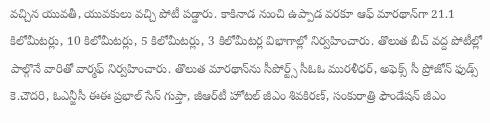వచ్చిన యువతీ, యువకులు వచ్చి పోటీ పడ్డారు. కాకినాడ నుంచి ఉప్పాడ వరకూ ఆఫ్‌ మారథాన్‌గా 21.1 కిలోమీటర్లు, 10 కిలోమీటర్లు, 5 కిలోమీటర్లు, 3 కిలోమీటర్ల విభాగాల్లో నిర్వహించారు. తొలుత బీచ్‌ వద్ద పోటీల్లో పాల్గొనే వారితో వార్మఫ్‌ నిర్వహించారు. తొలుత మారథాన్‌ను సీపోర్ట్స్‌ సీఓఓ మురళీధర్‌, అఫెక్స్‌ సీ ప్రోజోన్‌ ఫుడ్స్‌ కె.చౌదరి, ఓఎన్జీసీ ఈఈ ప్రభాల్‌ సేన్‌ గుప్తా, జీఆర్‌టీ హోటల్‌ జీఎం శివకిరణ్‌, సంకురాత్రి ఫౌండేషన్‌ జీఎం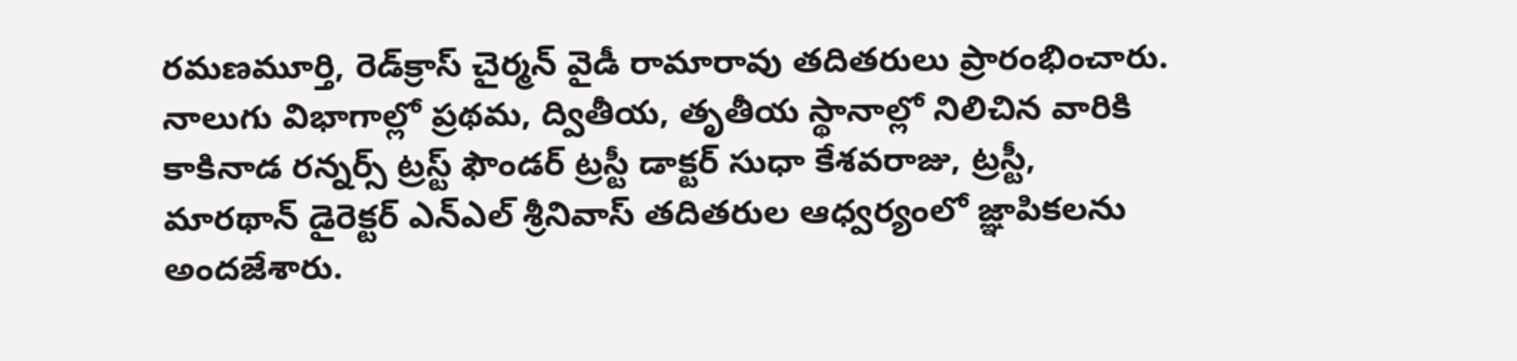రమణమూర్తి, రెడ్‌క్రాస్‌ చైర్మన్‌ వైడీ రామారావు తదితరులు ప్రారంభించారు. నాలుగు విభాగాల్లో ప్రథమ, ద్వితీయ, తృతీయ స్థానాల్లో నిలిచిన వారికి కాకినాడ రన్నర్స్‌ ట్రస్ట్‌ ఫౌండర్‌ ట్రస్టీ డాక్టర్‌ సుధా కేశవరాజు, ట్రస్టీ, మారథాన్‌ డైరెక్టర్‌ ఎన్‌ఎల్‌ శ్రీనివాస్‌ తదితరుల ఆధ్వర్యంలో జ్ఞాపికలను అందజేశారు.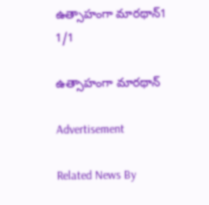ఉత్సాహంగా మారథాన్‌1
1/1

ఉత్సాహంగా మారథాన్‌

Advertisement

Related News By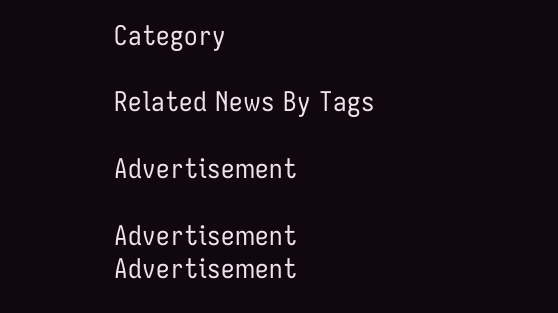Category

Related News By Tags

Advertisement

Advertisement
Advertisement